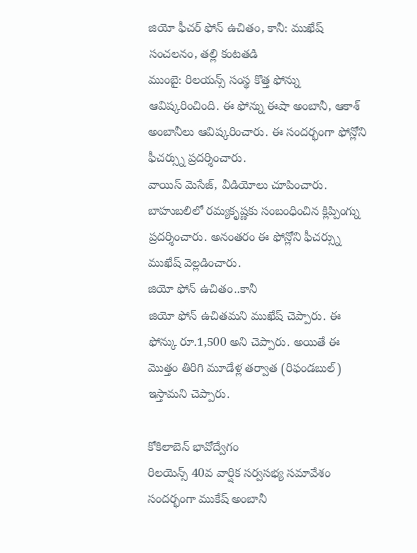జియో ఫీచర్ ఫోన్ ఉచితం, కానీ: ముఖేష్ సంచలనం, తల్లి కంటతడి
ముంబై: రిలయన్స్ సంస్థ కొత్త ఫోన్ను ఆవిష్కరించింది. ఈ ఫోన్ను ఈషా అంబానీ, ఆకాశ్ అంబానీలు ఆవిష్కరించారు. ఈ సందర్భంగా ఫోన్లోని ఫీచర్స్ను ప్రదర్శించారు.
వాయిస్ మెసేజ్, వీడియోలు చూపించారు. బాహుబలిలో రమ్యకృష్ణకు సంబంధించిన క్లిప్పింగ్ను ప్రదర్శించారు. అనంతరం ఈ ఫోన్లోని ఫీచర్స్ను ముఖేష్ వెల్లడించారు.
జియో ఫోన్ ఉచితం..కానీ
జియో ఫోన్ ఉచితమని ముఖేష్ చెప్పారు. ఈ ఫోన్కు రూ.1,500 అని చెప్పారు. అయితే ఈ మొత్తం తిరిగి మూడేళ్ల తర్వాత (రిఫండబుల్) ఇస్తామని చెప్పారు.

కోకిలాబెన్ భావోద్వేగం
రిలయెన్స్ 40వ వార్షిక సర్వసభ్య సమావేశం సందర్భంగా ముకేష్ అంబానీ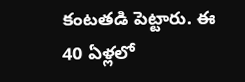కంటతడి పెట్టారు. ఈ 40 ఏళ్లలో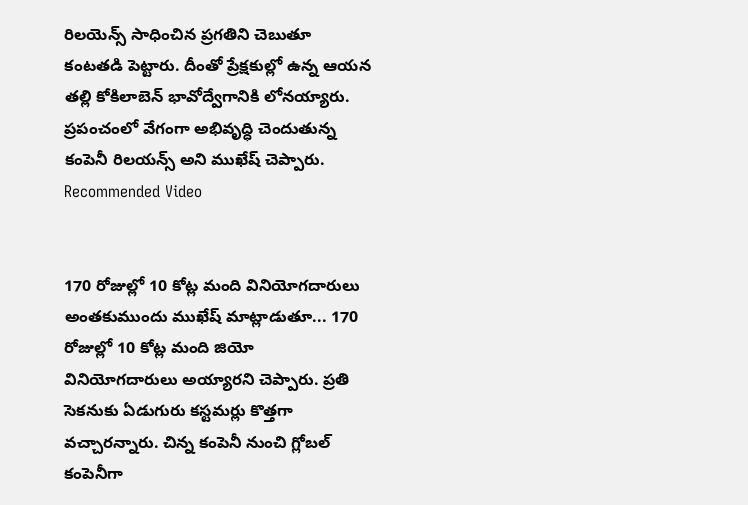రిలయెన్స్ సాధించిన ప్రగతిని చెబుతూ కంటతడి పెట్టారు. దీంతో ప్రేక్షకుల్లో ఉన్న ఆయన తల్లి కోకిలాబెన్ భావోద్వేగానికి లోనయ్యారు. ప్రపంచంలో వేగంగా అభివృద్ధి చెందుతున్న కంపెనీ రిలయన్స్ అని ముఖేష్ చెప్పారు.
Recommended Video


170 రోజుల్లో 10 కోట్ల మంది వినియోగదారులు
అంతకుముందు ముఖేష్ మాట్లాడుతూ... 170 రోజుల్లో 10 కోట్ల మంది జియో వినియోగదారులు అయ్యారని చెప్పారు. ప్రతి సెకనుకు ఏడుగురు కస్టమర్లు కొత్తగా వచ్చారన్నారు. చిన్న కంపెనీ నుంచి గ్లోబల్ కంపెనీగా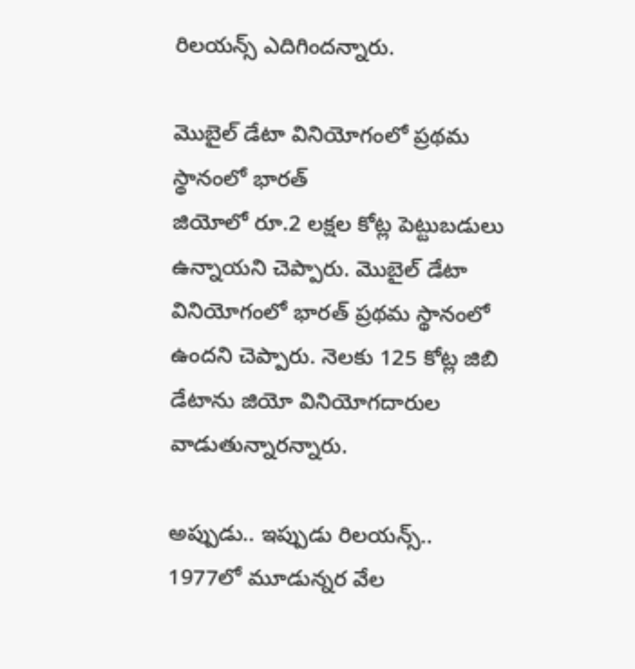రిలయన్స్ ఎదిగిందన్నారు.

మొబైల్ డేటా వినియోగంలో ప్రథమ స్థానంలో భారత్
జియోలో రూ.2 లక్షల కోట్ల పెట్టుబడులు ఉన్నాయని చెప్పారు. మొబైల్ డేటా వినియోగంలో భారత్ ప్రథమ స్థానంలో ఉందని చెప్పారు. నెలకు 125 కోట్ల జిబి డేటాను జియో వినియోగదారుల వాడుతున్నారన్నారు.

అప్పుడు.. ఇప్పుడు రిలయన్స్..
1977లో మూడున్నర వేల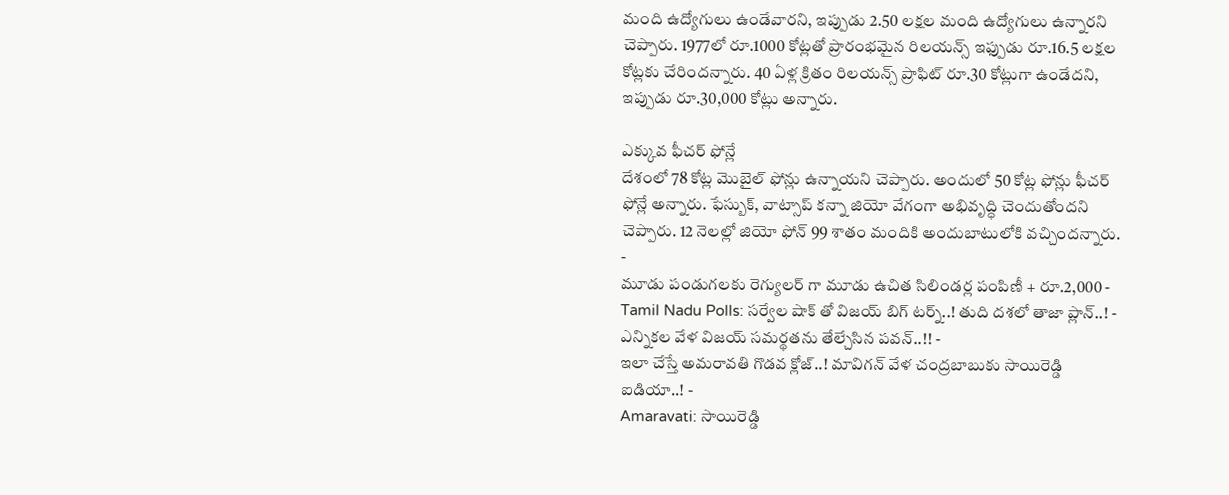మంది ఉద్యోగులు ఉండేవారని, ఇప్పుడు 2.50 లక్షల మంది ఉద్యోగులు ఉన్నారని చెప్పారు. 1977లో రూ.1000 కోట్లతో ప్రారంభమైన రిలయన్స్ ఇఫ్పుడు రూ.16.5 లక్షల కోట్లకు చేరిందన్నారు. 40 ఏళ్ల క్రితం రిలయన్స్ ప్రాఫిట్ రూ.30 కోట్లుగా ఉండేదని, ఇప్పుడు రూ.30,000 కోట్లు అన్నారు.

ఎక్కువ ఫీచర్ ఫోన్లే
దేశంలో 78 కోట్ల మొబైల్ ఫోన్లు ఉన్నాయని చెప్పారు. అందులో 50 కోట్ల ఫోన్లు ఫీచర్ ఫోన్లే అన్నారు. ఫేస్బుక్, వాట్సాప్ కన్నా జియో వేగంగా అభివృద్ధి చెందుతోందని చెప్పారు. 12 నెలల్లో జియో ఫోన్ 99 శాతం మందికి అందుబాటులోకి వచ్చిందన్నారు.
-
మూడు పండుగలకు రెగ్యులర్ గా మూడు ఉచిత సిలిండర్ల పంపిణీ + రూ.2,000 -
Tamil Nadu Polls: సర్వేల షాక్ తో విజయ్ బిగ్ టర్న్..! తుది దశలో తాజా ప్లాన్..! -
ఎన్నికల వేళ విజయ్ సమర్థతను తేల్చేసిన పవన్..!! -
ఇలా చేస్తే అమరావతి గొడవ క్లోజ్..! మావిగన్ వేళ చంద్రబాబుకు సాయిరెడ్డి ఐడియా..! -
Amaravati: సాయిరెడ్డి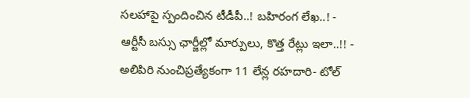సలహాపై స్పందించిన టీడీపీ..! బహిరంగ లేఖ..! -
ఆర్టీసీ బస్సు ఛార్జీల్లో మార్పులు, కొత్త రేట్లు ఇలా..!! -
అలిపిరి నుంచిప్రత్యేకంగా 11 లేన్ల రహదారి- టోల్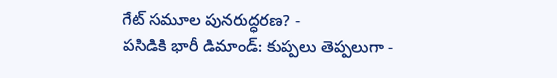గేట్ సమూల పునరుద్ధరణ? -
పసిడికి భారీ డిమాండ్: కుప్పలు తెప్పలుగా -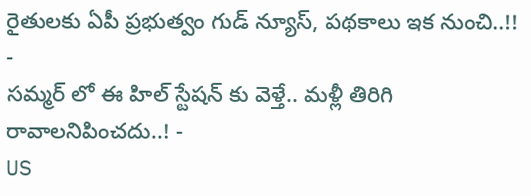రైతులకు ఏపీ ప్రభుత్వం గుడ్ న్యూస్, పథకాలు ఇక నుంచి..!! -
సమ్మర్ లో ఈ హిల్ స్టేషన్ కు వెళ్తే.. మళ్లీ తిరిగి రావాలనిపించదు..! -
US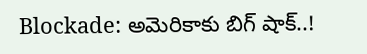Blockade: అమెరికాకు బిగ్ షాక్..!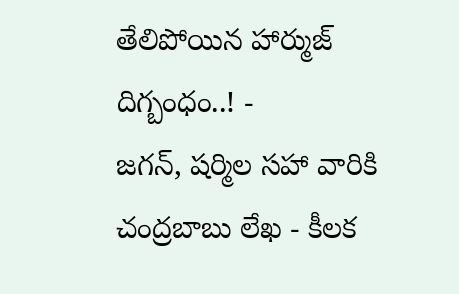తేలిపోయిన హార్ముజ్ దిగ్బంధం..! -
జగన్, షర్మిల సహా వారికి చంద్రబాబు లేఖ - కీలక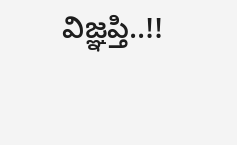విజ్ఞప్తి..!!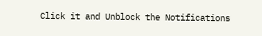Click it and Unblock the Notifications